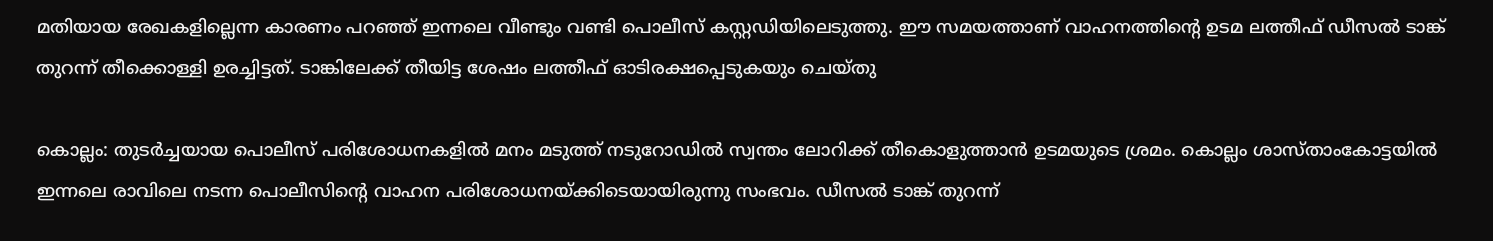മതിയായ രേഖകളില്ലെന്ന കാരണം പറഞ്ഞ് ഇന്നലെ വീണ്ടും വണ്ടി പൊലീസ് കസ്റ്റഡിയിലെടുത്തു. ഈ സമയത്താണ് വാഹനത്തിന്‍റെ ഉടമ ലത്തീഫ് ഡീസല്‍ ടാങ്ക് തുറന്ന് തീക്കൊള്ളി ഉരച്ചിട്ടത്. ടാങ്കിലേക്ക് തീയിട്ട ശേഷം ലത്തീഫ് ഓടിരക്ഷപ്പെടുകയും ചെയ്തു

കൊല്ലം: തുടര്‍ച്ചയായ പൊലീസ് പരിശോധനകളില്‍ മനം മടുത്ത് നടുറോഡില്‍ സ്വന്തം ലോറിക്ക് തീകൊളുത്താന്‍ ഉടമയുടെ ശ്രമം. കൊല്ലം ശാസ്താംകോട്ടയില്‍ ഇന്നലെ രാവിലെ നടന്ന പൊലീസിന്‍റെ വാഹന പരിശോധനയ്ക്കിടെയായിരുന്നു സംഭവം. ഡീസല്‍ ടാങ്ക് തുറന്ന്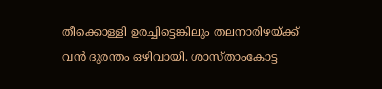തീക്കൊള്ളി ഉരച്ചിട്ടെങ്കിലും തലനാരിഴയ്ക്ക് വന്‍ ദുരന്തം ഒഴിവായി. ശാസ്താംകോട്ട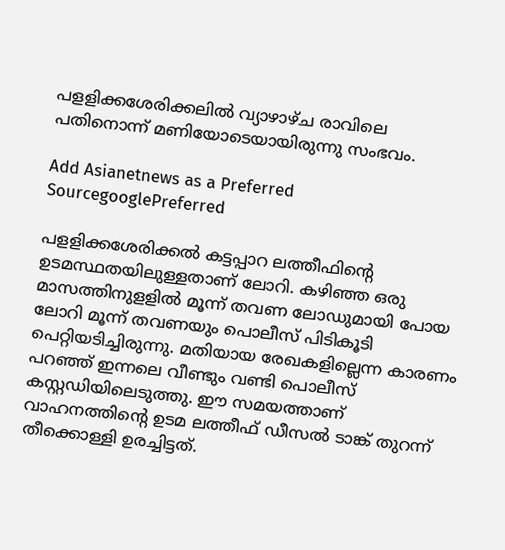പളളിക്കശേരിക്കലില്‍ വ്യാഴാഴ്ച രാവിലെ പതിനൊന്ന് മണിയോടെയായിരുന്നു സംഭവം.

Add Asianetnews as a Preferred SourcegooglePreferred

പളളിക്കശേരിക്കല്‍ കട്ടപ്പാറ ലത്തീഫിന്‍റെ ഉടമസ്ഥതയിലുള്ളതാണ് ലോറി. കഴിഞ്ഞ ഒരു മാസത്തിനുളളില്‍ മൂന്ന് തവണ ലോഡുമായി പോയ ലോറി മൂന്ന് തവണയും പൊലീസ് പിടികൂടി പെറ്റിയടിച്ചിരുന്നു. മതിയായ രേഖകളില്ലെന്ന കാരണം പറഞ്ഞ് ഇന്നലെ വീണ്ടും വണ്ടി പൊലീസ് കസ്റ്റഡിയിലെടുത്തു. ഈ സമയത്താണ് വാഹനത്തിന്‍റെ ഉടമ ലത്തീഫ് ഡീസല്‍ ടാങ്ക് തുറന്ന് തീക്കൊള്ളി ഉരച്ചിട്ടത്.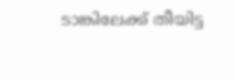ടാങ്കിലേക്ക് തീയിട്ട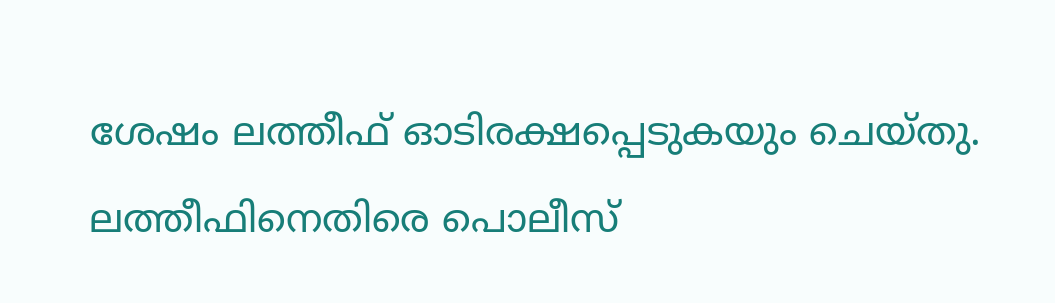ശേഷം ലത്തീഫ് ഓടിരക്ഷപ്പെടുകയും ചെയ്തു. ലത്തീഫിനെതിരെ പൊലീസ്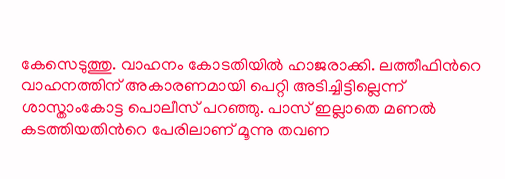കേസെടുത്തു. വാഹനം കോടതിയില്‍ ഹാജരാക്കി. ലത്തീഫിന്‍റെ വാഹനത്തിന് അകാരണമായി പെറ്റി അടിച്ചിട്ടില്ലെന്ന് ശാസ്താംകോട്ട പൊലീസ് പറഞ്ഞു. പാസ് ഇല്ലാതെ മണല്‍ കടത്തിയതിന്‍റെ പേരിലാണ് മൂന്നു തവണ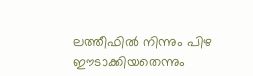ലത്തീഫില്‍ നിന്നും പിഴ ഈടാക്കിയതെന്നും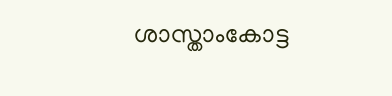ശാസ്താംകോട്ട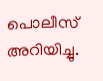പൊലീസ് അറിയിച്ചു.